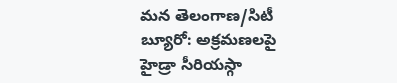మన తెలంగాణ/సిటీ బ్యూరో: అక్రమణలపై హైడ్రా సీరియస్గా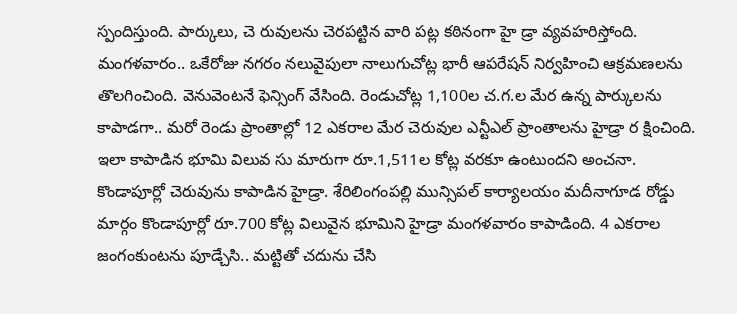స్పందిస్తుంది. పార్కులు, చె రువులను చెరపట్టిన వారి పట్ల కఠినంగా హై డ్రా వ్యవహరిస్తోంది. మంగళవారం.. ఒకేరోజు నగరం నలువైపులా నాలుగుచోట్ల భారీ ఆపరేషన్ నిర్వహించి ఆక్రమణలను తొలగించింది. వెనువెంటనే ఫెన్సింగ్ వేసింది. రెండుచోట్ల 1,100ల చ.గ.ల మేర ఉన్న పార్కులను కాపాడగా.. మరో రెండు ప్రాంతాల్లో 12 ఎకరాల మేర చెరువుల ఎన్టీఎల్ ప్రాంతాలను హైడ్రా ర క్షించింది. ఇలా కాపాడిన భూమి విలువ సు మారుగా రూ.1,511ల కోట్ల వరకూ ఉంటుందని అంచనా. కొండాపూర్లో చెరువును కాపాడిన హైడ్రా. శేరిలింగంపల్లి మున్సిపల్ కార్యాలయం మదీనాగూడ రోడ్డు మార్గం కొండాపూర్లో రూ.700 కోట్ల విలువైన భూమిని హైడ్రా మంగళవారం కాపాడింది. 4 ఎకరాల జంగంకుంటను పూడ్చేసి.. మట్టితో చదును చేసి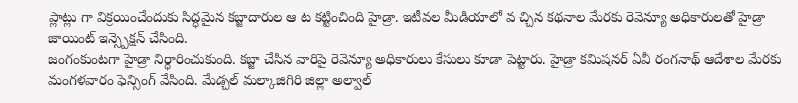ప్లాట్లు గా విక్రయించేందుకు సిద్ధమైన కబ్జాదారుల ఆ ట కట్టించింది హైడ్రా. ఇటీవల మీడియాలో వ చ్చిన కథనాల మేరకు రెవెన్యూ అధికారులతో హైడ్రా జాయింట్ ఇన్స్పెక్షన్ చేసింది.
జంగంకుంటగా హైడ్రా నిర్ధారించుకుంది. కబ్జా చేసిన వారిపై రెవెన్యూ అధికారులు కేసులు కూడా పెట్టారు. హైడ్రా కమిషనర్ ఏవీ రంగనాథ్ ఆదేశాల మేరకు మంగళవారం ఫెన్సింగ్ వేసింది. మేడ్చల్ మల్కాజిగిరి జిల్లా అల్వాల్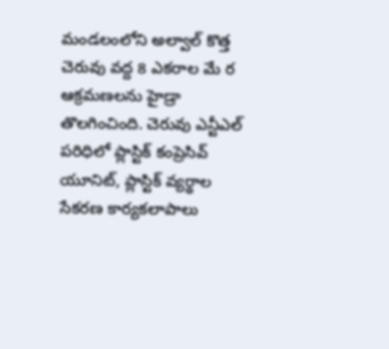మండలంలోని అల్వాల్ కొత్త చెరువు వద్ద 8 ఎకరాల మే ర ఆక్రమణలను హైడ్రా తొలగించింది. చెరువు ఎన్టీఎల్ పరిధిలో ప్లాస్టిక్ కంప్రెసివ్ యూనిట్, ప్లాస్టిక్ వ్యర్థాల సేకరణ కార్యకలాపాలు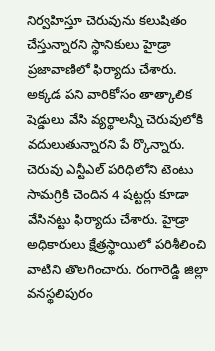నిర్వహిస్తూ చెరువును కలుషితం చేస్తున్నారని స్థానికులు హైడ్రా ప్రజావాణిలో ఫిర్యాదు చేశారు. అక్కడ పని వారికోసం తాత్కాలిక షెడ్డులు వేసి వ్యర్థాలన్నీ చెరువులోకి వదులుతున్నారని పే ర్కొన్నారు. చెరువు ఎన్టీఎల్ పరిధిలోని టెంటు సామగ్రికి చెందిన 4 షట్టర్లు కూడా వేసినట్టు ఫిర్యాదు చేశారు. హైడ్రా అధికారులు క్షేత్రస్థాయిలో పరిశీలించి వాటిని తొలగించారు. రంగారెడ్డి జిల్లా వనస్థలిపురం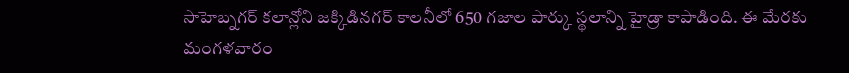సాహెబ్నగర్ కలాన్లోని జక్కిడినగర్ కాలనీలో 650 గజాల పార్కు స్థలాన్ని హైడ్రా కాపాడింది. ఈ మేరకు మంగళవారం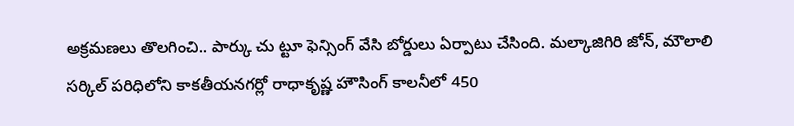అక్రమణలు తొలగించి.. పార్కు చు ట్టూ ఫెన్సింగ్ వేసి బోర్డులు ఏర్పాటు చేసింది. మల్కాజిగిరి జోన్, మౌలాలి సర్కిల్ పరిధిలోని కాకతీయనగర్లో రాధాకృష్ణ హౌసింగ్ కాలనీలో 450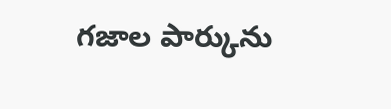గజాల పార్కును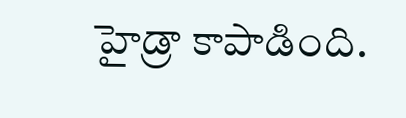హైడ్రా కాపాడింది.